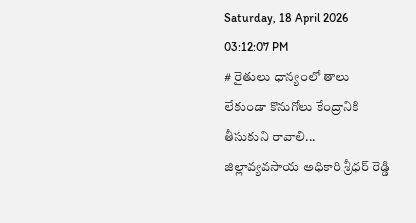Saturday, 18 April 2026 03:12:07 PM
# రైతులు ధాన్యంలో తాలు లేకుండా కొనుగోలు కేంద్రానికి తీసుకుని రావాలి... జిల్లావ్యవసాయ అధికారి శ్రీధర్ రెడ్డి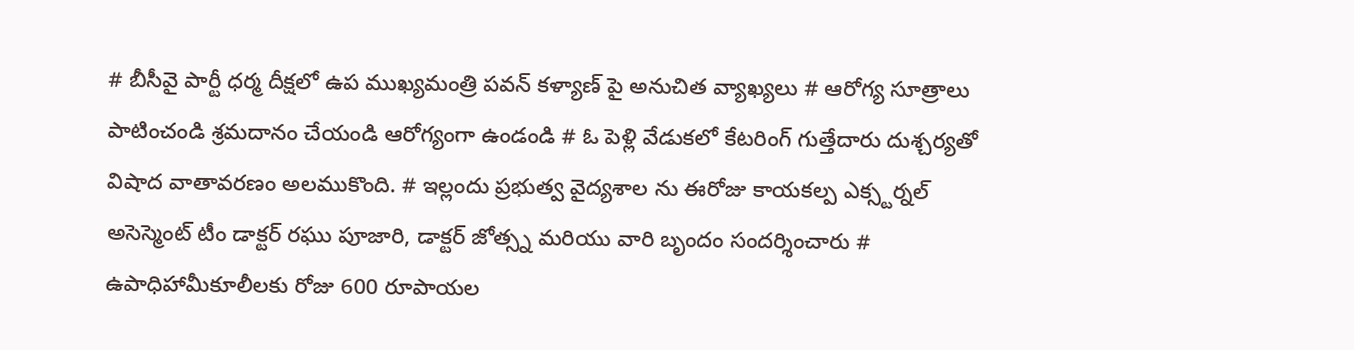# బీసీవై పార్టీ ధర్మ దీక్షలో ఉప ముఖ్యమంత్రి పవన్ కళ్యాణ్‌ పై అనుచిత వ్యాఖ్యలు # ఆరోగ్య సూత్రాలు పాటించండి శ్రమదానం చేయండి ఆరోగ్యంగా ఉండండి # ఓ పెళ్లి వేడుకలో కేటరింగ్ గుత్తేదారు దుశ్చర్యతో విషాద వాతావరణం అలముకొంది. # ఇల్లందు ప్రభుత్వ వైద్యశాల ను ఈరోజు కాయకల్ప ఎక్స్టర్నల్ అసెస్మెంట్ టీం డాక్టర్ రఘు పూజారి, డాక్టర్ జోత్స్న మరియు వారి బృందం సందర్శించారు # ఉపాధిహామీకూలీలకు రోజు 600 రూపాయల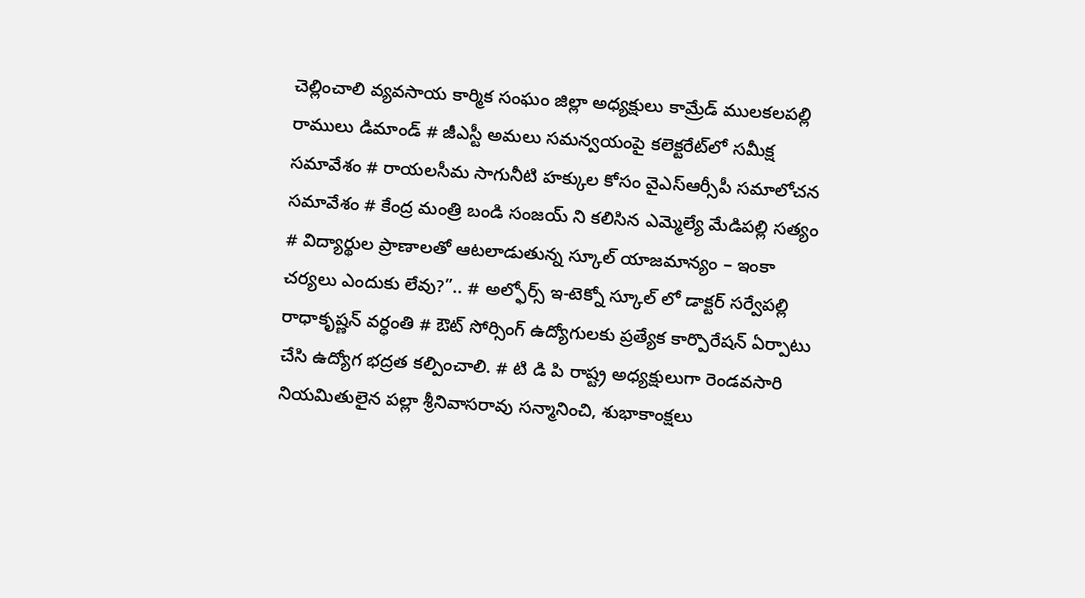చెల్లించాలి వ్యవసాయ కార్మిక సంఘం జిల్లా అధ్యక్షులు కామ్రేడ్ ములకలపల్లి రాములు డిమాండ్ # జీఎస్టీ అమలు సమన్వయంపై కలెక్టరేట్‌లో సమీక్ష సమావేశం # రాయలసీమ సాగునీటి హక్కుల కోసం వైఎస్ఆర్సీపీ సమాలోచన సమావేశం # కేంద్ర మంత్రి బండి సంజయ్ ని కలిసిన ఎమ్మెల్యే మేడిపల్లి సత్యం # విద్యార్థుల ప్రాణాలతో ఆటలాడుతున్న స్కూల్ యాజమాన్యం – ఇంకా చర్యలు ఎందుకు లేవు?”.. # అల్ఫోర్స్ ఇ-టెక్నో స్కూల్ లో డాక్టర్ సర్వేపల్లి రాధాకృష్ణన్ వర్ధంతి # ఔట్ సోర్సింగ్ ఉద్యోగులకు ప్రత్యేక కార్పొరేషన్ ఏర్పాటు చేసి ఉద్యోగ భద్రత కల్పించాలి. # టి డి పి రాష్ట్ర అధ్యక్షులుగా రెండవసారి నియమితులైన పల్లా శ్రీనివాసరావు సన్మానించి, శుభాకాంక్షలు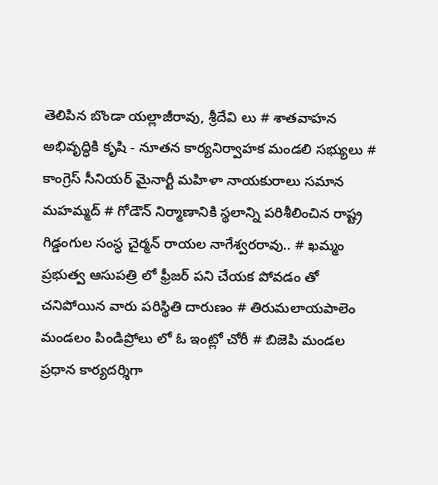తెలిపిన బొండా యల్లాజీరావు, శ్రీదేవి లు # శాతవాహన అభివృద్ధికి కృషి - నూతన కార్యనిర్వాహక మండలి సభ్యులు # కాంగ్రెస్ సీనియర్ మైనార్టీ మహిళా నాయకురాలు సమాన మహమ్మద్ # గోడౌన్ నిర్మాణానికి స్థలాన్ని పరిశీలించిన రాష్ట్ర గిడ్డంగుల సంస్ధ చైర్మన్ రాయల నాగేశ్వరరావు.. # ఖమ్మం ప్రభుత్వ ఆసుపత్రి లో ఫ్రీజర్ పని చేయక పోవడం తో చనిపోయిన వారు పరిస్థితి దారుణం # తిరుమలాయపాలెం మండలం పిండిప్రోలు లో ఓ ఇంట్లో చోరీ # బిజెపి మండల ప్రధాన కార్యదర్శిగా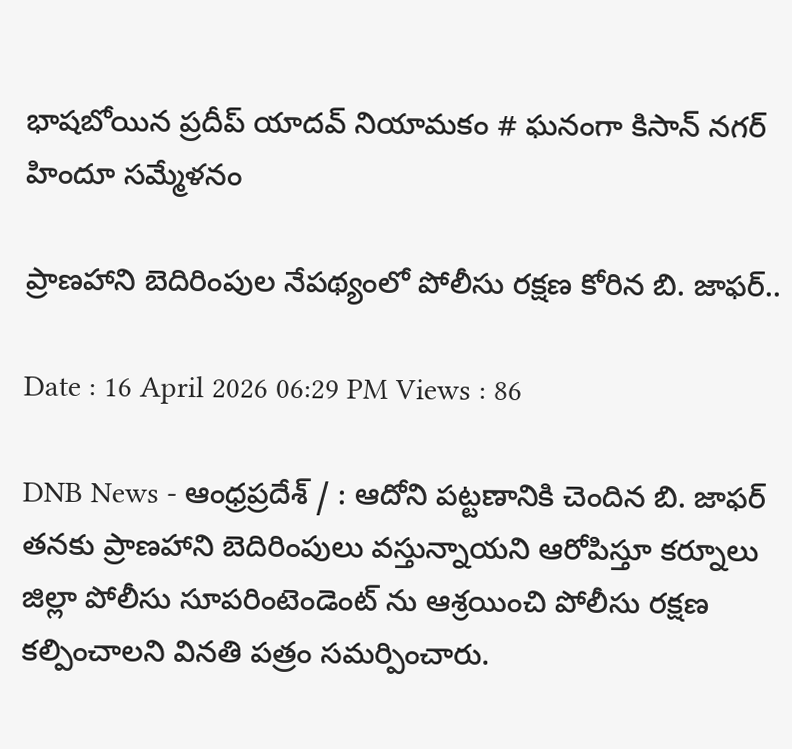భాషబోయిన ప్రదీప్ యాదవ్ నియామకం # ఘనంగా కిసాన్ నగర్ హిందూ సమ్మేళనం

ప్రాణహాని బెదిరింపుల నేపథ్యంలో పోలీసు రక్షణ కోరిన బి. జాఫర్..

Date : 16 April 2026 06:29 PM Views : 86

DNB News - ఆంధ్రప్రదేశ్ / : ఆదోని పట్టణానికి చెందిన బి. జాఫర్ తనకు ప్రాణహాని బెదిరింపులు వస్తున్నాయని ఆరోపిస్తూ కర్నూలు జిల్లా పోలీసు సూపరింటెండెంట్‌ ను ఆశ్రయించి పోలీసు రక్షణ కల్పించాలని వినతి పత్రం సమర్పించారు.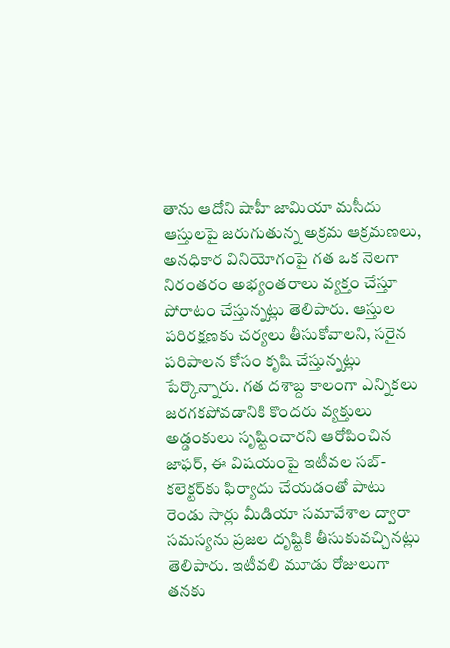తాను ఆదోని షాహీ జామియా మసీదు ఆస్తులపై జరుగుతున్న అక్రమ ఆక్రమణలు, అనధికార వినియోగంపై గత ఒక నెలగా నిరంతరం అభ్యంతరాలు వ్యక్తం చేస్తూ పోరాటం చేస్తున్నట్లు తెలిపారు. ఆస్తుల పరిరక్షణకు చర్యలు తీసుకోవాలని, సరైన పరిపాలన కోసం కృషి చేస్తున్నట్లు పేర్కొన్నారు. గత దశాబ్ద కాలంగా ఎన్నికలు జరగకపోవడానికి కొందరు వ్యక్తులు అడ్డంకులు సృష్టించారని ఆరోపించిన జాఫర్, ఈ విషయంపై ఇటీవల సబ్-కలెక్టర్‌కు ఫిర్యాదు చేయడంతో పాటు రెండు సార్లు మీడియా సమావేశాల ద్వారా సమస్యను ప్రజల దృష్టికి తీసుకువచ్చినట్లు తెలిపారు. ఇటీవలి మూడు రోజులుగా తనకు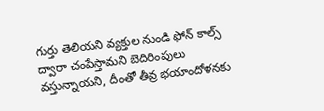గుర్తు తెలియని వ్యక్తుల నుండి ఫోన్ కాల్స్ ద్వారా చంపేస్తామని బెదిరింపులు వస్తున్నాయని, దీంతో తీవ్ర భయాందోళనకు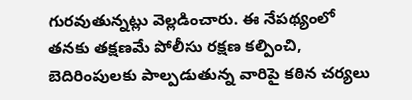గురవుతున్నట్లు వెల్లడించారు. ఈ నేపథ్యంలో తనకు తక్షణమే పోలీసు రక్షణ కల్పించి, బెదిరింపులకు పాల్పడుతున్న వారిపై కఠిన చర్యలు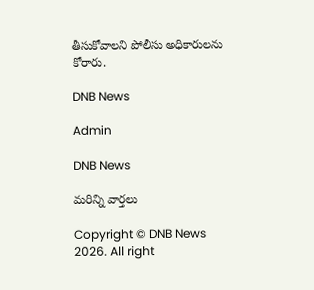తీసుకోవాలని పోలీసు అధికారులను కోరారు.

DNB News

Admin

DNB News

మరిన్ని వార్తలు

Copyright © DNB News 2026. All right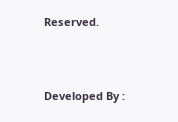Reserved.



Developed By :